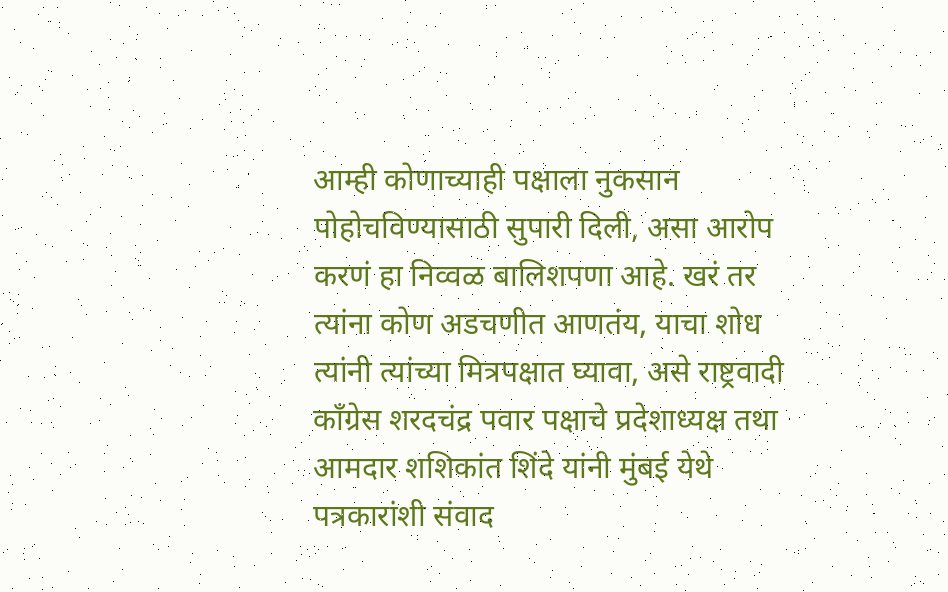आम्ही कोणाच्याही पक्षाला नुकसान पोहोचविण्यासाठी सुपारी दिली, असा आरोप करणं हा निव्वळ बालिशपणा आहे. खरं तर त्यांना कोण अडचणीत आणतंय, याचा शोध त्यांनी त्यांच्या मित्रपक्षात घ्यावा, असे राष्ट्रवादी काँग्रेस शरदचंद्र पवार पक्षाचे प्रदेशाध्यक्ष तथा आमदार शशिकांत शिंदे यांनी मुंबई येथे पत्रकारांशी संवाद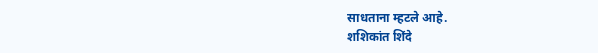साधताना म्हटले आहे.
शशिकांत शिंदे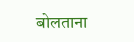बोलताना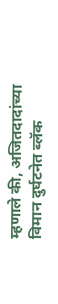म्हणाले की, अजितदादांच्या विमान दुर्घटनेत ब्लॅक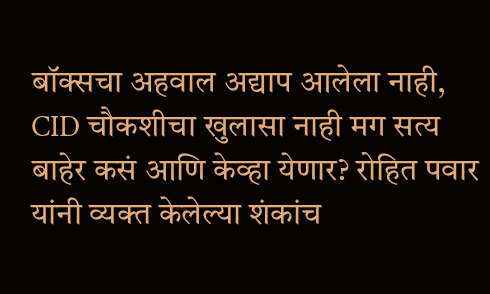बॉक्सचा अहवाल अद्याप आलेला नाही, CID चौकशीचा खुलासा नाही मग सत्य बाहेर कसं आणि केव्हा येणार? रोहित पवार यांनी व्यक्त केलेल्या शंकांच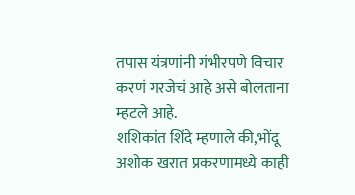तपास यंत्रणांनी गंभीरपणे विचार करणं गरजेचं आहे असे बोलताना म्हटले आहे.
शशिकांत शिंदे म्हणाले की,भोंदू अशोक खरात प्रकरणामध्ये काही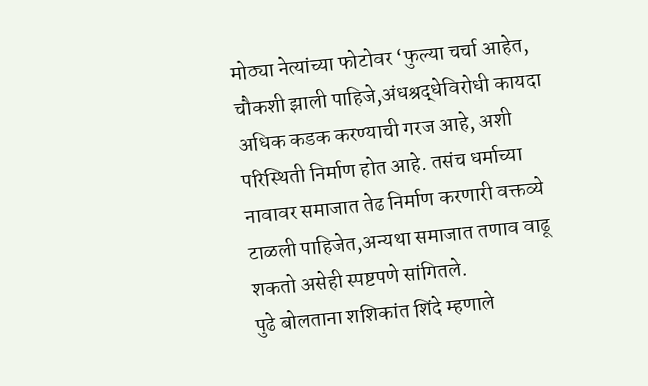मोठ्या नेत्यांच्या फोटोवर ‘फुल्या चर्चा आहेत, चौकशी झाली पाहिजे,अंधश्रद्धेविरोधी कायदा अधिक कडक करण्याची गरज आहे, अशी परिस्थिती निर्माण होत आहे. तसंच धर्माच्या नावावर समाजात तेढ निर्माण करणारी वक्तव्ये टाळली पाहिजेत,अन्यथा समाजात तणाव वाढू शकतो असेही स्पष्टपणे सांगितले.
पुढे बोलताना शशिकांत शिंदे म्हणाले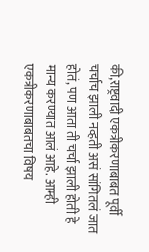की,राष्ट्रवादी एकत्रीकरणाबाबत पूर्वी चर्चाच झाली नव्हती असं सांगितलं जात होतं, पण आता ती चर्चा झाली होती हे मान्य करण्यात आलं आहे. आम्ही एकत्रीकरणाबाबतचा विषय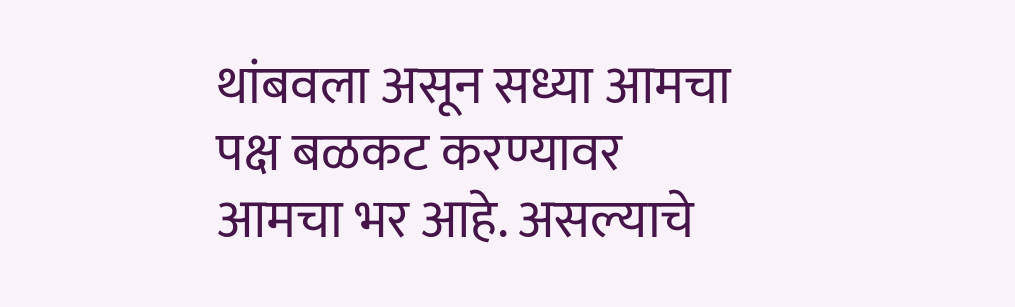थांबवला असून सध्या आमचा पक्ष बळकट करण्यावर आमचा भर आहे. असल्याचे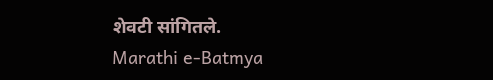शेवटी सांगितले.
Marathi e-Batmya